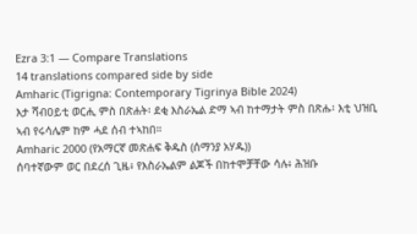Ezra 3:1 — Compare Translations
14 translations compared side by side
Amharic (Tigrigna: Contemporary Tigrinya Bible 2024)
እታ ሻብዐይቲ ወርሒ ምስ በጽሐት፡ ደቂ እስራኤል ድማ ኣብ ከተማታት ምስ በጽሑ፡ እቲ ህዝቢ ኣብ የሩሳሌም ከም ሓደ ሰብ ተኣከበ።
Amharic 2000 (የአማርኛ መጽሐፍ ቅዱስ (ሰማንያ አሃዱ))
ሰባተኛውም ወር በደረሰ ጊዜ፥ የእስራኤልም ልጆች በከተሞቻቸው ሳሉ፥ ሕዝቡ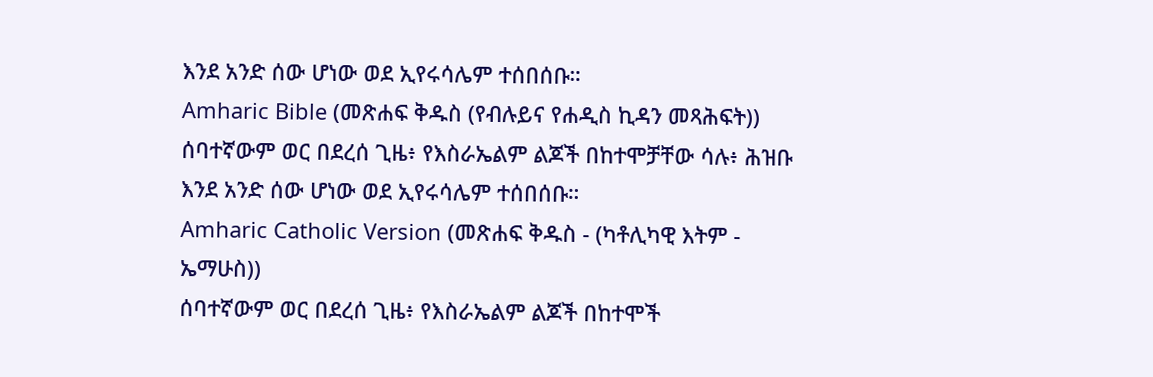እንደ አንድ ሰው ሆነው ወደ ኢየሩሳሌም ተሰበሰቡ።
Amharic Bible (መጽሐፍ ቅዱስ (የብሉይና የሐዲስ ኪዳን መጻሕፍት))
ሰባተኛውም ወር በደረሰ ጊዜ፥ የእስራኤልም ልጆች በከተሞቻቸው ሳሉ፥ ሕዝቡ እንደ አንድ ሰው ሆነው ወደ ኢየሩሳሌም ተሰበሰቡ።
Amharic Catholic Version (መጽሐፍ ቅዱስ - (ካቶሊካዊ እትም - ኤማሁስ))
ሰባተኛውም ወር በደረሰ ጊዜ፥ የእስራኤልም ልጆች በከተሞች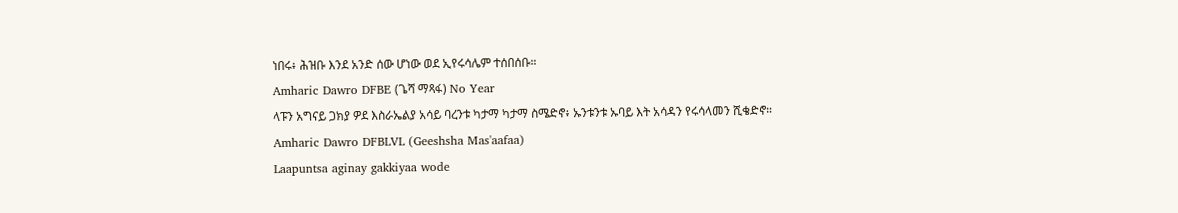ነበሩ፥ ሕዝቡ እንደ አንድ ሰው ሆነው ወደ ኢየሩሳሌም ተሰበሰቡ።
Amharic Dawro DFBE (ጌሻ ማጻፋ) No Year
ላፑን አግናይ ጋክያ ዎደ እስራኤልያ አሳይ ባረንቱ ካታማ ካታማ ስሜድኖ፥ ኡንቱንቱ ኡባይ እት አሳዳን የሩሳላመን ሺቄድኖ።
Amharic Dawro DFBLVL (Geeshsha Mas'aafaa)
Laapuntsa aginay gakkiyaa wode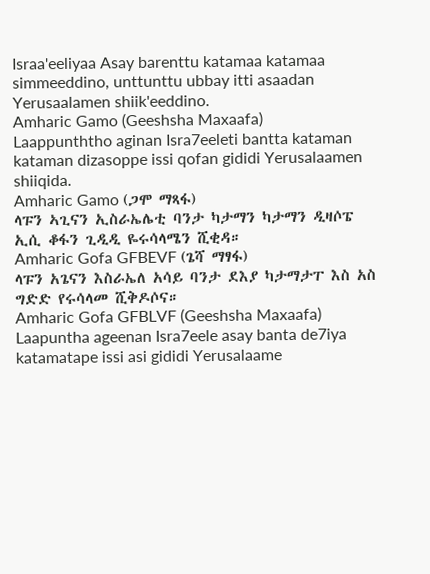Israa'eeliyaa Asay barenttu katamaa katamaa simmeeddino, unttunttu ubbay itti asaadan Yerusaalamen shiik'eeddino.
Amharic Gamo (Geeshsha Maxaafa)
Laappunththo aginan Isra7eeleti bantta kataman kataman dizasoppe issi qofan gididi Yerusalaamen shiiqida.
Amharic Gamo (ጋሞ ማጻፋ)
ላፑን ኣጊናን ኢስራኤሌቲ ባንታ ካታማን ካታማን ዲዛሶፔ ኢሲ ቆፋን ጊዲዲ ዬሩሳላሜን ሺቂዳ።
Amharic Gofa GFBEVF (ጌሻ ማፃፋ)
ላፑን አጌናን እስራኤለ አሳይ ባንታ ደእያ ካታማታፐ እስ አስ ግድድ የሩሳላመ ሺቅዶሶና።
Amharic Gofa GFBLVF (Geeshsha Maxaafa)
Laapuntha ageenan Isra7eele asay banta de7iya katamatape issi asi gididi Yerusalaame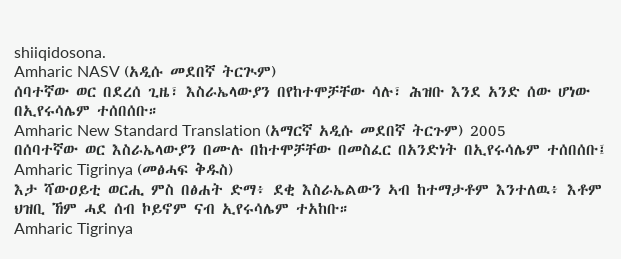shiiqidosona.
Amharic NASV (አዲሱ መደበኛ ትርጒም)
ሰባተኛው ወር በደረሰ ጊዜ፣ እስራኤላውያን በየከተሞቻቸው ሳሉ፣ ሕዝቡ እንደ አንድ ሰው ሆነው በኢየሩሳሌም ተሰበሰቡ።
Amharic New Standard Translation (አማርኛ አዲሱ መደበኛ ትርጉም) 2005
በሰባተኛው ወር እስራኤላውያን በሙሉ በከተሞቻቸው በመስፈር በአንድነት በኢየሩሳሌም ተሰበሰቡ፤
Amharic Tigrinya (መፅሓፍ ቅዱስ)
እታ ሻውዐይቲ ወርሒ ምስ በፅሐት ድማ፥ ደቂ እስራኤልውን ኣብ ከተማታቶም እንተለዉ፥ እቶም ህዝቢ ኸም ሓደ ሰብ ኮይኖም ናብ ኢየሩሳሌም ተአከቡ።
Amharic Tigrinya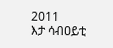2011
እታ ሳብዐይቲ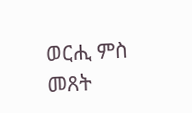ወርሒ ምስ መጸት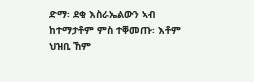ድማ፡ ደቂ እስራኤልውን ኣብ ከተማታቶም ምስ ተቐመጡ፡ እቶም ህዝቢ ኸም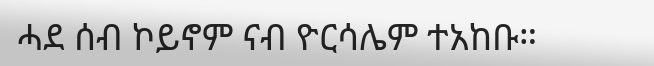ሓደ ሰብ ኮይኖም ናብ ዮርሳሌም ተአከቡ።